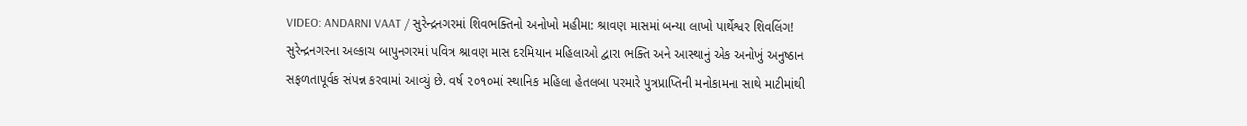VIDEO: ANDARNI VAAT / સુરેન્દ્રનગરમાં શિવભક્તિનો અનોખો મહીમા: શ્રાવણ માસમાં બન્યા લાખો પાર્થેશ્વર શિવલિંગ!
સુરેન્દ્રનગરના અલ્કાચ બાપુનગરમાં પવિત્ર શ્રાવણ માસ દરમિયાન મહિલાઓ દ્વારા ભક્તિ અને આસ્થાનું એક અનોખું અનુષ્ઠાન સફળતાપૂર્વક સંપન્ન કરવામાં આવ્યું છે. વર્ષ ૨૦૧૦માં સ્થાનિક મહિલા હેતલબા પરમારે પુત્રપ્રાપ્તિની મનોકામના સાથે માટીમાંથી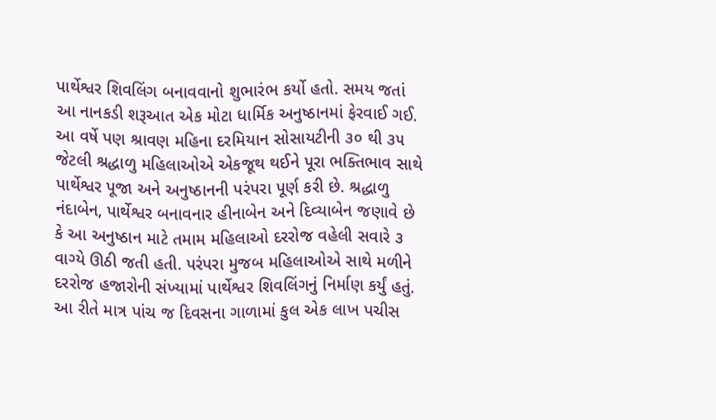પાર્થેશ્વર શિવલિંગ બનાવવાનો શુભારંભ કર્યો હતો. સમય જતાં આ નાનકડી શરૂઆત એક મોટા ધાર્મિક અનુષ્ઠાનમાં ફેરવાઈ ગઈ. આ વર્ષે પણ શ્રાવણ મહિના દરમિયાન સોસાયટીની ૩૦ થી ૩૫ જેટલી શ્રદ્ધાળુ મહિલાઓએ એકજૂથ થઈને પૂરા ભક્તિભાવ સાથે પાર્થેશ્વર પૂજા અને અનુષ્ઠાનની પરંપરા પૂર્ણ કરી છે. શ્રદ્ધાળુ નંદાબેન, પાર્થેશ્વર બનાવનાર હીનાબેન અને દિવ્યાબેન જણાવે છે કે આ અનુષ્ઠાન માટે તમામ મહિલાઓ દરરોજ વહેલી સવારે ૩ વાગ્યે ઊઠી જતી હતી. પરંપરા મુજબ મહિલાઓએ સાથે મળીને દરરોજ હજારોની સંખ્યામાં પાર્થેશ્વર શિવલિંગનું નિર્માણ કર્યું હતું. આ રીતે માત્ર પાંચ જ દિવસના ગાળામાં કુલ એક લાખ પચીસ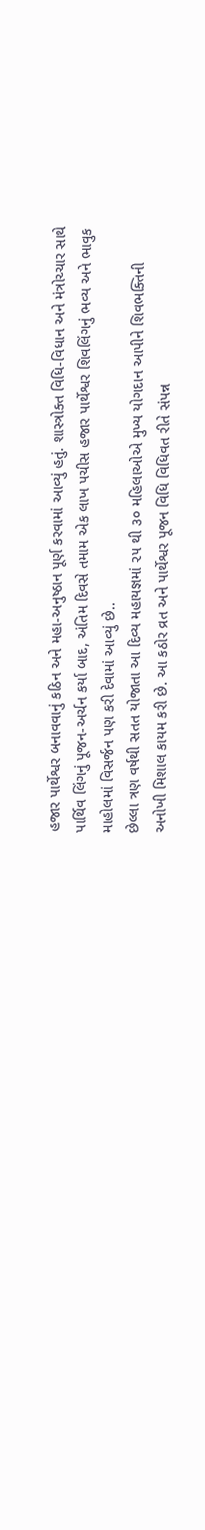હજાર પાર્થેશ્વર બનાવવાનું કઠિન અને મહા-અનુષ્ઠાન પૂર્ણ કરવામાં આવ્યું હતું. શાસ્ત્રોક્ત વિધિ-વિધાન અને મંત્રોચ્ચાર સાથે પાર્થિવ લિંગનું પૂજન-અર્ચન કર્યા બાદ, અંતિમ દિવસે તમામ એક લાખ પચીસ હજાર પાર્થેશ્વર શિવલિંગનું ભવ્ય અને ભાવુક માહોલમાં વિસર્જન પણ કરી દેવામાં આવ્યું છે..
છેલ્લા ત્રણ વર્ષથી સતત યોજાતા આ દિવ્ય મહાયજ્ઞમાં ૨૫ થી ૩૦ મહિલાઓએ મુખ્ય યોગદાન આપીને શિવભક્તિની અનોખી મિશાલ કાયમ કરી છે. આ કઠોર વ્રત અને પાર્થેશ્વર પૂજન વિધિ વિધિવત રીતે સંપન્ન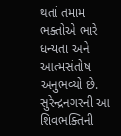થતાં તમામ ભક્તોએ ભારે ધન્યતા અને આત્મસંતોષ અનુભવ્યો છે. સુરેન્દ્રનગરની આ શિવભક્તિની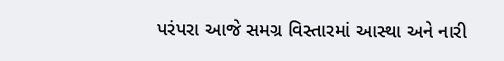પરંપરા આજે સમગ્ર વિસ્તારમાં આસ્થા અને નારી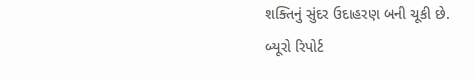શક્તિનું સુંદર ઉદાહરણ બની ચૂકી છે.
બ્યૂરો રિપોર્ટ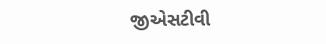જીએસટીવી